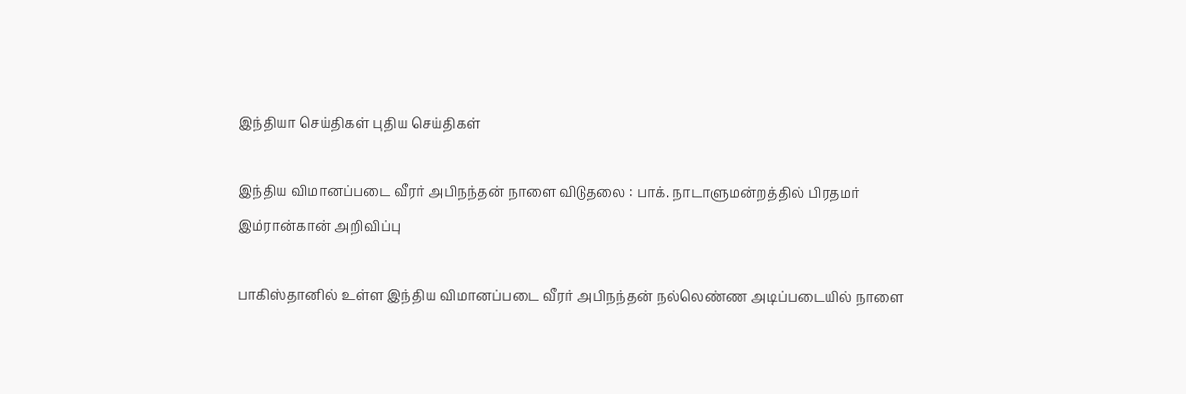இந்தியா செய்திகள் புதிய செய்திகள்

இந்திய விமானப்படை வீரர் அபிநந்தன் நாளை விடுதலை : பாக். நாடாளுமன்றத்தில் பிரதமர் இம்ரான்கான் அறிவிப்பு

பாகிஸ்தானில் உள்ள இந்திய விமானப்படை வீரர் அபிநந்தன் நல்லெண்ண அடிப்படையில் நாளை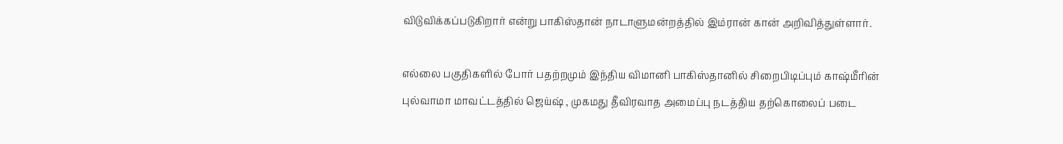விடுவிக்கப்படுகிறார் என்று பாகிஸ்தான் நாடாளுமன்றத்தில் இம்ரான் கான் அறிவித்துள்ளார்.

எல்லை பகுதிகளில் போர் பதற்றமும் இந்திய விமானி பாகிஸ்தானில் சிறைபிடிப்பும் காஷ்மீரின் புல்வாமா மாவட்டத்தில் ஜெய்ஷ் , முகமது தீவிரவாத அமைப்பு நடத்திய தற்கொலைப் படை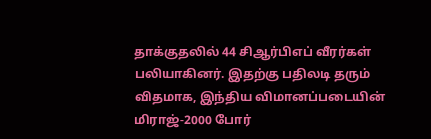தாக்குதலில் 44 சிஆர்பிஎப் வீரர்கள் பலியாகினர். இதற்கு பதிலடி தரும் விதமாக, இந்திய விமானப்படையின் மிராஜ்-2000 போர்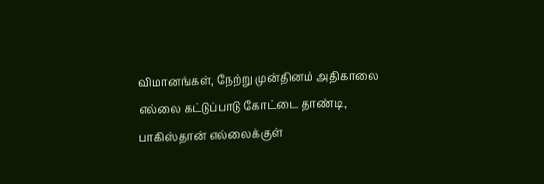விமானங்கள், நேற்று முன்தினம் அதிகாலை எல்லை கட்டுப்பாடு கோட்டை தாண்டி, பாகிஸ்தான் எல்லைக்குள்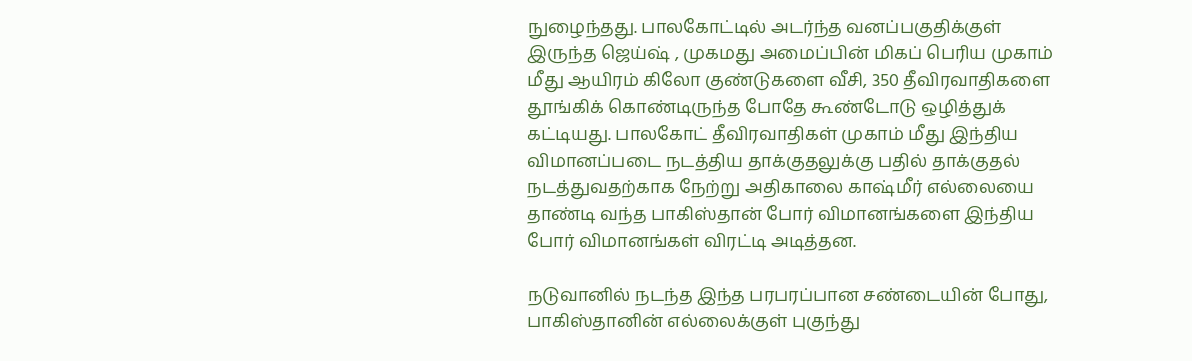நுழைந்தது. பாலகோட்டில் அடர்ந்த வனப்பகுதிக்குள் இருந்த ஜெய்ஷ் , முகமது அமைப்பின் மிகப் பெரிய முகாம் மீது ஆயிரம் கிலோ குண்டுகளை வீசி, 350 தீவிரவாதிகளை தூங்கிக் கொண்டிருந்த போதே கூண்டோடு ஒழித்துக் கட்டியது. பாலகோட் தீவிரவாதிகள் முகாம் மீது இந்திய விமானப்படை நடத்திய தாக்குதலுக்கு பதில் தாக்குதல் நடத்துவதற்காக நேற்று அதிகாலை காஷ்மீர் எல்லையை தாண்டி வந்த பாகிஸ்தான் போர் விமானங்களை இந்திய போர் விமானங்கள் விரட்டி அடித்தன.

நடுவானில் நடந்த இந்த பரபரப்பான சண்டையின் போது, பாகிஸ்தானின் எல்லைக்குள் புகுந்து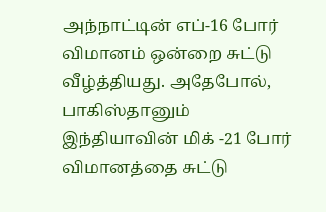அந்நாட்டின் எப்-16 போர் விமானம் ஒன்றை சுட்டு வீழ்த்தியது. அதேபோல், பாகிஸ்தானும் இந்தியாவின் மிக் -21 போர் விமானத்தை சுட்டு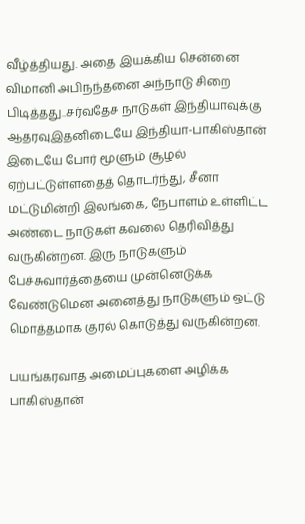வீழ்த்தியது. அதை இயக்கிய சென்னை விமானி அபிநந்தனை அந்நாடு சிறை பிடித்தது..சர்வதேச நாடுகள் இந்தியாவுக்கு ஆதரவுஇதனிடையே இந்தியா-பாகிஸ்தான் இடையே போர் மூளும் சூழல் ஏற்பட்டுள்ளதைத் தொடர்ந்து, சீனா மட்டுமின்றி இலங்கை, நேபாளம் உள்ளிட்ட அண்டை நாடுகள் கவலை தெரிவித்து வருகின்றன. இரு நாடுகளும் பேச்சுவார்த்தையை முன்னெடுக்க வேண்டுமென அனைத்து நாடுகளும் ஒட்டு மொத்தமாக குரல் கொடுத்து வருகின்றன.

பயங்கரவாத அமைப்புகளை அழிக்க பாகிஸ்தான்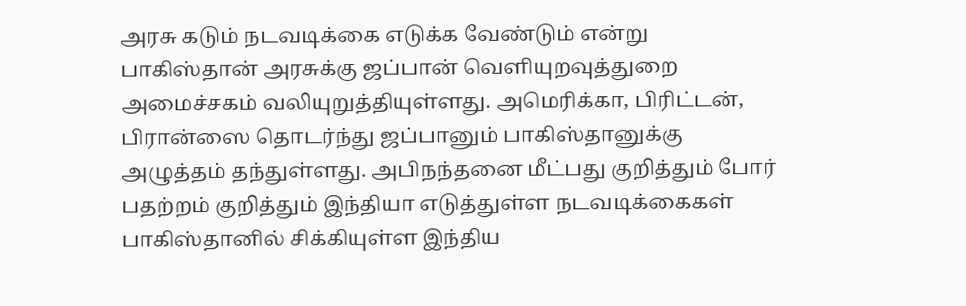அரசு கடும் நடவடிக்கை எடுக்க வேண்டும் என்று பாகிஸ்தான் அரசுக்கு ஜப்பான் வெளியுறவுத்துறை அமைச்சகம் வலியுறுத்தியுள்ளது. அமெரிக்கா, பிரிட்டன், பிரான்ஸை தொடர்ந்து ஜப்பானும் பாகிஸ்தானுக்கு அழுத்தம் தந்துள்ளது. அபிநந்தனை மீட்பது குறித்தும் போர் பதற்றம் குறித்தும் இந்தியா எடுத்துள்ள நடவடிக்கைகள் பாகிஸ்தானில் சிக்கியுள்ள இந்திய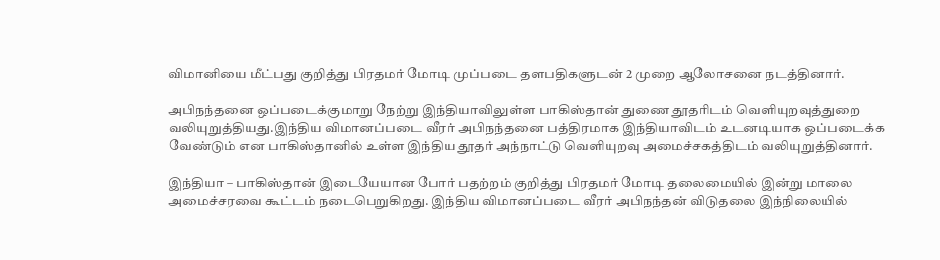விமானியை மீட்பது குறித்து பிரதமர் மோடி முப்படை தளபதிகளுடன் 2 முறை ஆலோசனை நடத்தினார்.

அபிநந்தனை ஒப்படைக்குமாறு நேற்று இந்தியாவிலுள்ள பாகிஸ்தான் துணை தூதரிடம் வெளியுறவுத்துறை வலியுறுத்தியது.இந்திய விமானப்படை வீரர் அபிநந்தனை பத்திரமாக இந்தியாவிடம் உடனடியாக ஒப்படைக்க வேண்டும் என பாகிஸ்தானில் உள்ள இந்திய தூதர் அந்நாட்டு வெளியுறவு அமைச்சகத்திடம் வலியுறுத்தினார்.

இந்தியா – பாகிஸ்தான் இடையேயான போர் பதற்றம் குறித்து பிரதமர் மோடி தலைமையில் இன்று மாலை அமைச்சரவை கூட்டம் நடைபெறுகிறது. இந்திய விமானப்படை வீரர் அபிநந்தன் விடுதலை இந்நிலையில்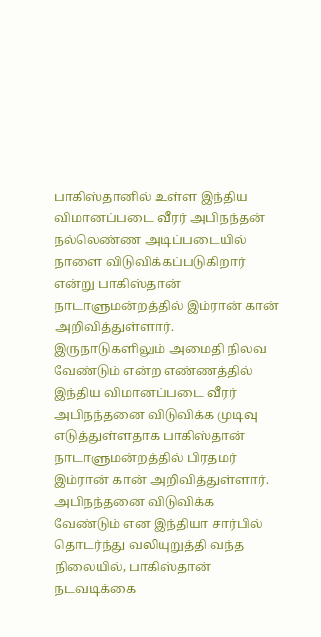பாகிஸ்தானில் உள்ள இந்திய விமானப்படை வீரர் அபிநந்தன் நல்லெண்ண அடிப்படையில் நாளை விடுவிக்கப்படுகிறார் என்று பாகிஸ்தான் நாடாளுமன்றத்தில் இம்ரான் கான் அறிவித்துள்ளார். இருநாடுகளிலும் அமைதி நிலவ வேண்டும் என்ற எண்ணத்தில் இந்திய விமானப்படை வீரர் அபிநந்தனை விடுவிக்க முடிவு எடுத்துள்ளதாக பாகிஸ்தான் நாடாளுமன்றத்தில் பிரதமர் இம்ரான் கான் அறிவித்துள்ளார். அபிநந்தனை விடுவிக்க வேண்டும் என இந்தியா சார்பில் தொடர்ந்து வலியுறுத்தி வந்த நிலையில், பாகிஸ்தான் நடவடிக்கை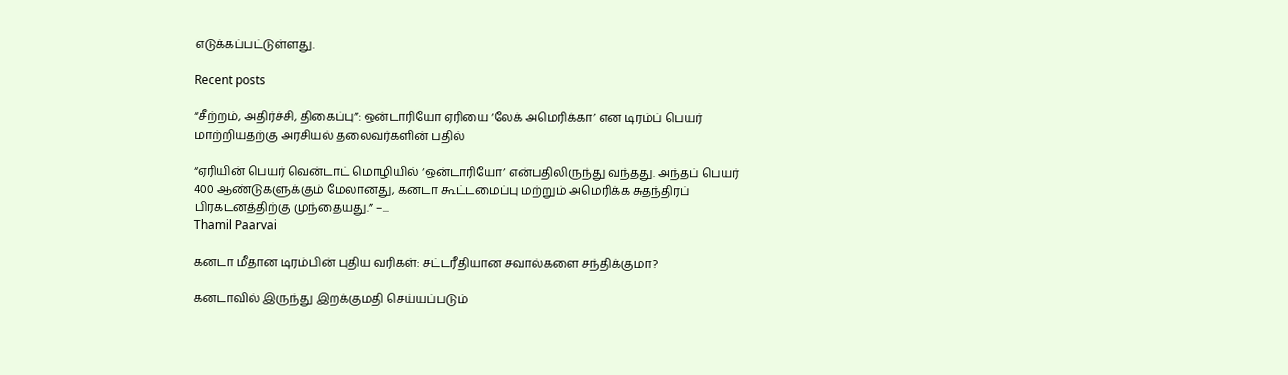எடுக்கப்பட்டுள்ளது.

Recent posts

“சீற்றம், அதிர்ச்சி, திகைப்பு”: ஒன்டாரியோ ஏரியை ‘லேக் அமெரிக்கா’ என டிரம்ப் பெயர் மாற்றியதற்கு அரசியல் தலைவர்களின் பதில்

“ஏரியின் பெயர் வென்டாட் மொழியில் ‘ஒன்டாரியோ’ என்பதிலிருந்து வந்தது. அந்தப் பெயர் 400 ஆண்டுகளுக்கும் மேலானது, கனடா கூட்டமைப்பு மற்றும் அமெரிக்க சுதந்திரப் பிரகடனத்திற்கு முந்தையது.” –...
Thamil Paarvai

கனடா மீதான டிரம்பின் புதிய வரிகள்: சட்டரீதியான சவால்களை சந்திக்குமா?

கனடாவில் இருந்து இறக்குமதி செய்யப்படும்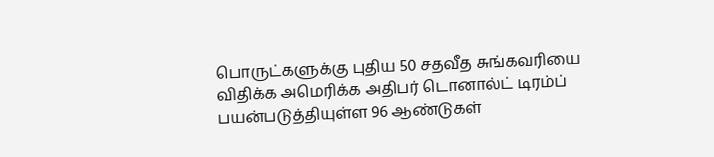பொருட்களுக்கு புதிய 50 சதவீத சுங்கவரியை விதிக்க அமெரிக்க அதிபர் டொனால்ட் டிரம்ப் பயன்படுத்தியுள்ள 96 ஆண்டுகள்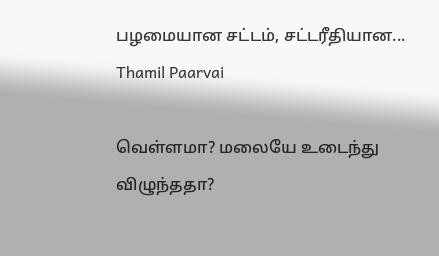பழமையான சட்டம், சட்டரீதியான...
Thamil Paarvai

வெள்ளமா? மலையே உடைந்து விழுந்ததா?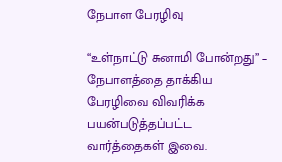நேபாள பேரழிவு

“உள்நாட்டு சுனாமி போன்றது” – நேபாளத்தை தாக்கிய பேரழிவை விவரிக்க பயன்படுத்தப்பட்ட வார்த்தைகள் இவை.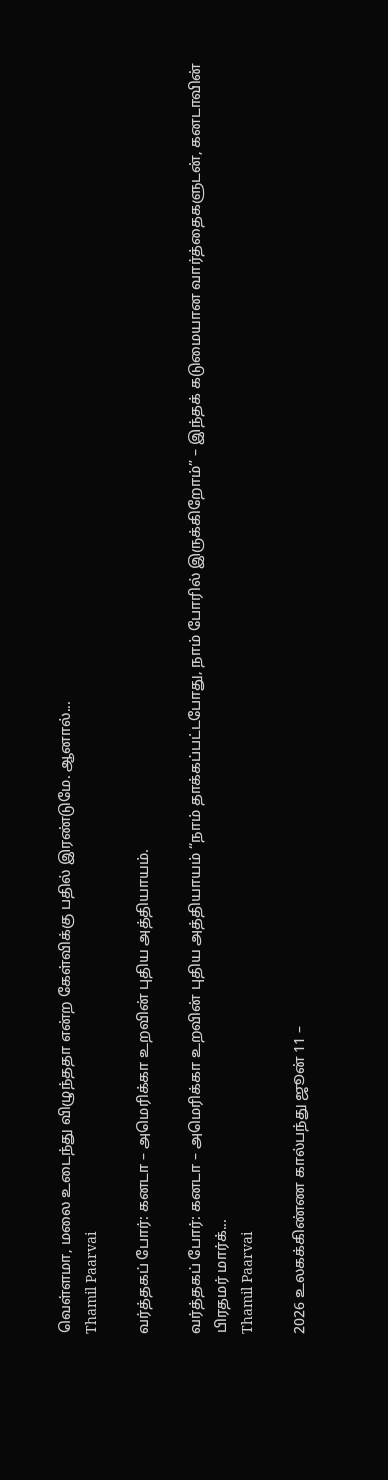வெள்ளமா, மலை உடைந்து விழுந்ததா என்ற கேள்விக்கு பதில் இரண்டுமே. ஆனால்...
Thamil Paarvai

வர்த்தகப் போர்: கனடா – அமெரிக்கா உறவின் புதிய அத்தியாயம்.

வர்த்தகப் போர்: கனடா – அமெரிக்கா உறவின் புதிய அத்தியாயம் “நாம் தாக்கப்பட்டபோது, நாம் போரில் இருக்கிறோம்” – இந்தக் கடுமையான வார்த்தைகளுடன், கனடாவின் பிரதமர் மார்க்...
Thamil Paarvai

2026 உலகக்கிண்ண கால்பந்து ஜூன் 11 –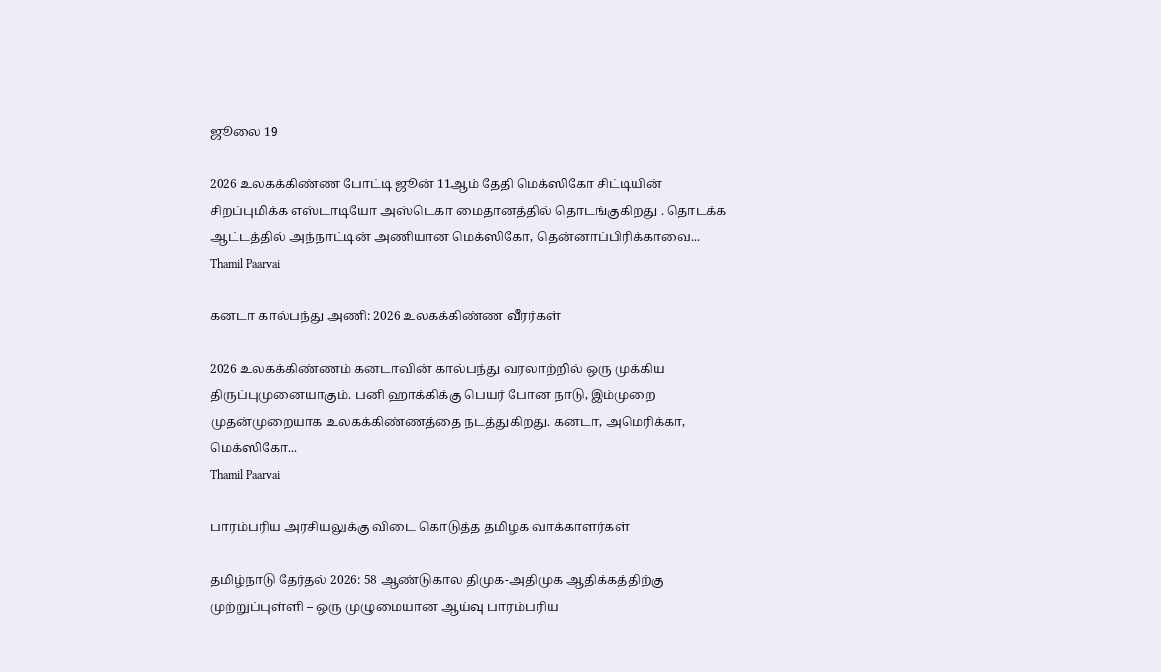ஜூலை 19

2026 உலகக்கிண்ண போட்டி ஜூன் 11ஆம் தேதி மெக்ஸிகோ சிட்டியின் சிறப்புமிக்க எஸ்டாடியோ அஸ்டெகா மைதானத்தில் தொடங்குகிறது . தொடக்க ஆட்டத்தில் அந்நாட்டின் அணியான மெக்ஸிகோ, தென்னாப்பிரிக்காவை...
Thamil Paarvai

கனடா கால்பந்து அணி: 2026 உலகக்கிண்ண வீரர்கள்

2026 உலகக்கிண்ணம் கனடாவின் கால்பந்து வரலாற்றில் ஒரு முக்கிய திருப்புமுனையாகும். பனி ஹாக்கிக்கு பெயர் போன நாடு, இம்முறை முதன்முறையாக உலகக்கிண்ணத்தை நடத்துகிறது. கனடா, அமெரிக்கா, மெக்ஸிகோ...
Thamil Paarvai

பாரம்பரிய அரசியலுக்கு விடை கொடுத்த தமிழக வாக்காளர்கள்

தமிழ்நாடு தேர்தல் 2026: 58 ஆண்டுகால திமுக-அதிமுக ஆதிக்கத்திற்கு முற்றுப்புள்ளி – ஒரு முழுமையான ஆய்வு பாரம்பரிய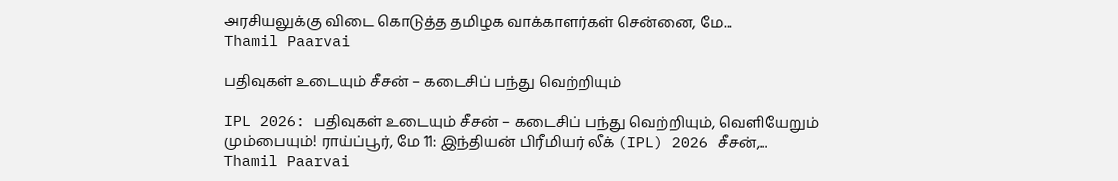அரசியலுக்கு விடை கொடுத்த தமிழக வாக்காளர்கள் சென்னை, மே...
Thamil Paarvai

பதிவுகள் உடையும் சீசன் – கடைசிப் பந்து வெற்றியும்

IPL 2026: பதிவுகள் உடையும் சீசன் – கடைசிப் பந்து வெற்றியும், வெளியேறும் மும்பையும்! ராய்ப்பூர், மே 11: இந்தியன் பிரீமியர் லீக் (IPL) 2026 சீசன்,...
Thamil Paarvai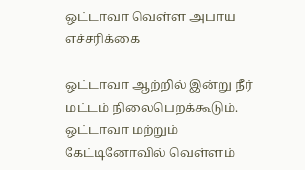ஒட்டாவா வெள்ள அபாய எச்சரிக்கை

ஒட்டாவா ஆற்றில் இன்று நீர் மட்டம் நிலைபெறக்கூடும். ஒட்டாவா மற்றும் கேட்டினோவில் வெள்ளம்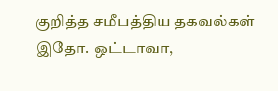குறித்த சமீபத்திய தகவல்கள் இதோ. ஒட்டாவா,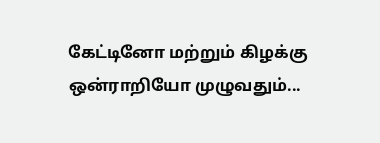கேட்டினோ மற்றும் கிழக்கு ஒன்ராறியோ முழுவதும்...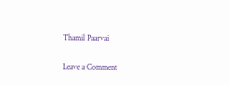Thamil Paarvai

Leave a Comment